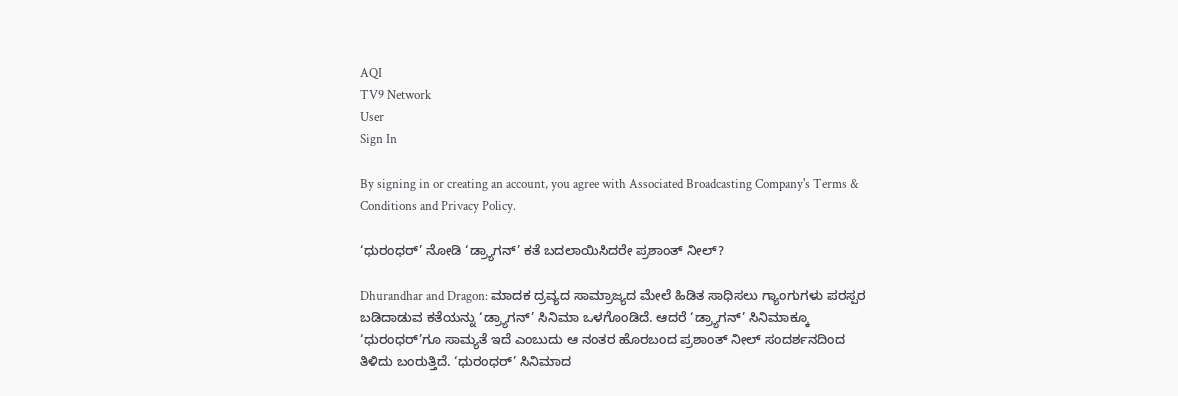AQI
TV9 Network
User
Sign In

By signing in or creating an account, you agree with Associated Broadcasting Company's Terms & Conditions and Privacy Policy.

‘ಧುರಂಧರ್’ ನೋಡಿ ‘ಡ್ರ್ಯಾಗನ್’ ಕತೆ ಬದಲಾಯಿಸಿದರೇ ಪ್ರಶಾಂತ್ ನೀಲ್?

Dhurandhar and Dragon: ಮಾದಕ ದ್ರವ್ಯದ ಸಾಮ್ರಾಜ್ಯದ ಮೇಲೆ ಹಿಡಿತ ಸಾಧಿಸಲು ಗ್ಯಾಂಗುಗಳು ಪರಸ್ಪರ ಬಡಿದಾಡುವ ಕತೆಯನ್ನು ‘ಡ್ರ್ಯಾಗನ್’ ಸಿನಿಮಾ ಒಳಗೊಂಡಿದೆ. ಆದರೆ ‘ಡ್ರ್ಯಾಗನ್’ ಸಿನಿಮಾಕ್ಕೂ ‘ಧುರಂಧರ್’ಗೂ ಸಾಮ್ಯತೆ ಇದೆ ಎಂಬುದು ಆ ನಂತರ ಹೊರಬಂದ ಪ್ರಶಾಂತ್ ನೀಲ್ ಸಂದರ್ಶನದಿಂದ ತಿಳಿದು ಬಂರುತ್ತಿದೆ. ‘ಧುರಂಧರ್’ ಸಿನಿಮಾದ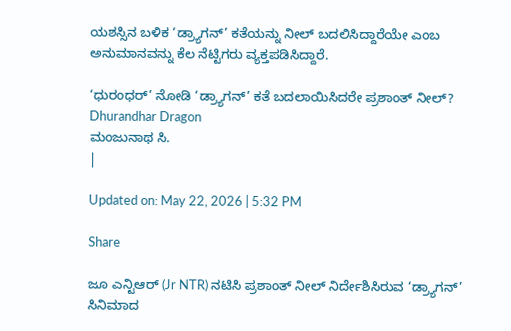ಯಶಸ್ಸಿನ ಬಳಿಕ ‘ಡ್ರ್ಯಾಗನ್’ ಕತೆಯನ್ನು ನೀಲ್ ಬದಲಿಸಿದ್ದಾರೆಯೇ ಎಂಬ ಅನುಮಾನವನ್ನು ಕೆಲ ನೆಟ್ಟಿಗರು ವ್ಯಕ್ತಪಡಿಸಿದ್ದಾರೆ.

‘ಧುರಂಧರ್’ ನೋಡಿ ‘ಡ್ರ್ಯಾಗನ್’ ಕತೆ ಬದಲಾಯಿಸಿದರೇ ಪ್ರಶಾಂತ್ ನೀಲ್?
Dhurandhar Dragon
ಮಂಜುನಾಥ ಸಿ.
|

Updated on: May 22, 2026 | 5:32 PM

Share

ಜೂ ಎನ್ಟಿಆರ್ (Jr NTR) ನಟಿಸಿ ಪ್ರಶಾಂತ್ ನೀಲ್ ನಿರ್ದೇಶಿಸಿರುವ ‘ಡ್ರ್ಯಾಗನ್’ ಸಿನಿಮಾದ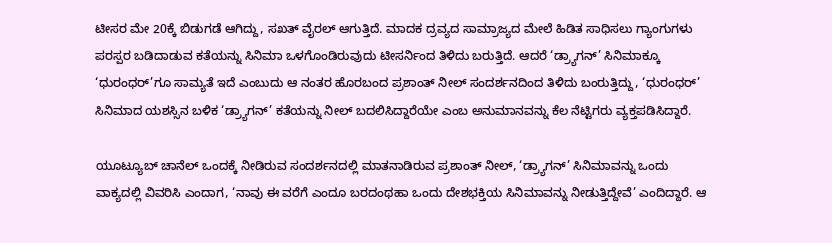ಟೀಸರ ಮೇ 20ಕ್ಕೆ ಬಿಡುಗಡೆ ಆಗಿದ್ದು, ಸಖತ್ ವೈರಲ್ ಆಗುತ್ತಿದೆ. ಮಾದಕ ದ್ರವ್ಯದ ಸಾಮ್ರಾಜ್ಯದ ಮೇಲೆ ಹಿಡಿತ ಸಾಧಿಸಲು ಗ್ಯಾಂಗುಗಳು ಪರಸ್ಪರ ಬಡಿದಾಡುವ ಕತೆಯನ್ನು ಸಿನಿಮಾ ಒಳಗೊಂಡಿರುವುದು ಟೀಸರ್ನಿಂದ ತಿಳಿದು ಬರುತ್ತಿದೆ. ಆದರೆ ‘ಡ್ರ್ಯಾಗನ್’ ಸಿನಿಮಾಕ್ಕೂ ‘ಧುರಂಧರ್’ಗೂ ಸಾಮ್ಯತೆ ಇದೆ ಎಂಬುದು ಆ ನಂತರ ಹೊರಬಂದ ಪ್ರಶಾಂತ್ ನೀಲ್ ಸಂದರ್ಶನದಿಂದ ತಿಳಿದು ಬಂರುತ್ತಿದ್ದು, ‘ಧುರಂಧರ್’ ಸಿನಿಮಾದ ಯಶಸ್ಸಿನ ಬಳಿಕ ‘ಡ್ರ್ಯಾಗನ್’ ಕತೆಯನ್ನು ನೀಲ್ ಬದಲಿಸಿದ್ದಾರೆಯೇ ಎಂಬ ಅನುಮಾನವನ್ನು ಕೆಲ ನೆಟ್ಟಿಗರು ವ್ಯಕ್ತಪಡಿಸಿದ್ದಾರೆ.

ಯೂಟ್ಯೂಬ್ ಚಾನೆಲ್ ಒಂದಕ್ಕೆ ನೀಡಿರುವ ಸಂದರ್ಶನದಲ್ಲಿ ಮಾತನಾಡಿರುವ ಪ್ರಶಾಂತ್ ನೀಲ್, ‘ಡ್ರ್ಯಾಗನ್’ ಸಿನಿಮಾವನ್ನು ಒಂದು ವಾಕ್ಯದಲ್ಲಿ ವಿವರಿಸಿ ಎಂದಾಗ, ‘ನಾವು ಈ ವರೆಗೆ ಎಂದೂ ಬರದಂಥಹಾ ಒಂದು ದೇಶಭಕ್ತಿಯ ಸಿನಿಮಾವನ್ನು ನೀಡುತ್ತಿದ್ದೇವೆ’ ಎಂದಿದ್ದಾರೆ. ಆ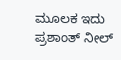ಮೂಲಕ ಇದು ಪ್ರಶಾಂತ್ ನೀಲ್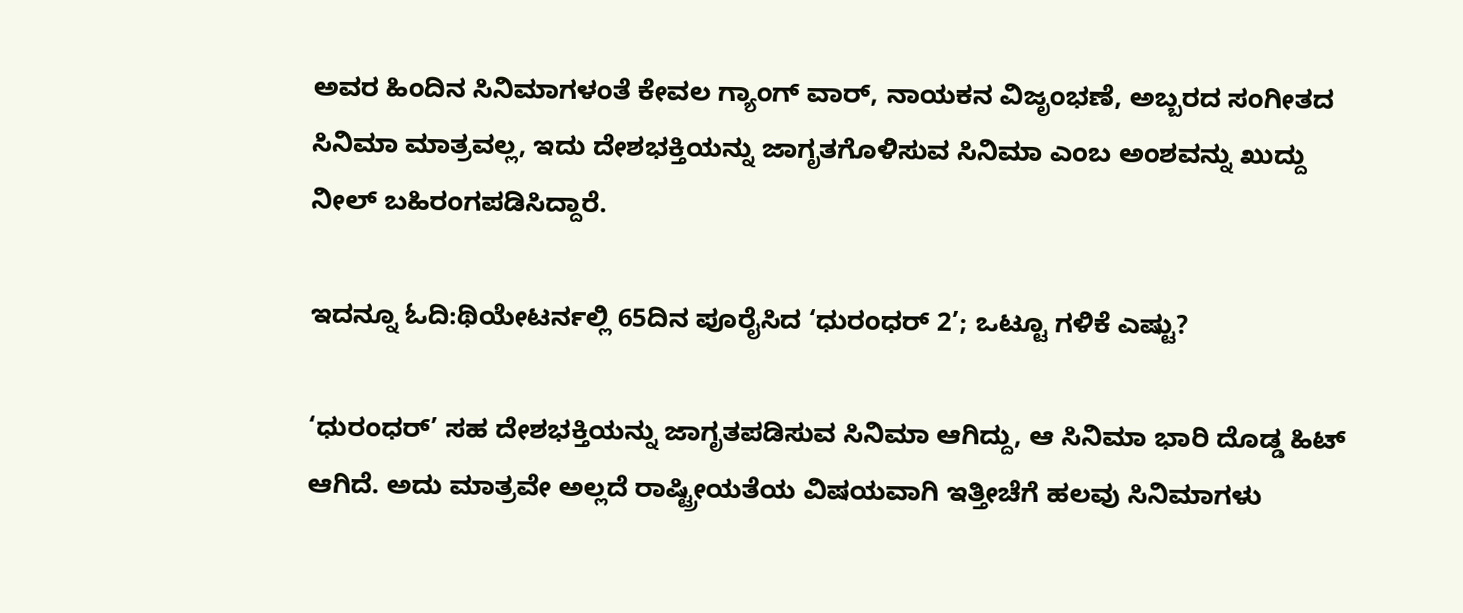ಅವರ ಹಿಂದಿನ ಸಿನಿಮಾಗಳಂತೆ ಕೇವಲ ಗ್ಯಾಂಗ್ ವಾರ್, ನಾಯಕನ ವಿಜೃಂಭಣೆ, ಅಬ್ಬರದ ಸಂಗೀತದ ಸಿನಿಮಾ ಮಾತ್ರವಲ್ಲ, ಇದು ದೇಶಭಕ್ತಿಯನ್ನು ಜಾಗೃತಗೊಳಿಸುವ ಸಿನಿಮಾ ಎಂಬ ಅಂಶವನ್ನು ಖುದ್ದು ನೀಲ್ ಬಹಿರಂಗಪಡಿಸಿದ್ದಾರೆ.

ಇದನ್ನೂ ಓದಿ:ಥಿಯೇಟರ್ನಲ್ಲಿ 65ದಿನ ಪೂರೈಸಿದ ‘ಧುರಂಧರ್ 2’; ಒಟ್ಟೂ ಗಳಿಕೆ ಎಷ್ಟು?

‘ಧುರಂಧರ್’ ಸಹ ದೇಶಭಕ್ತಿಯನ್ನು ಜಾಗೃತಪಡಿಸುವ ಸಿನಿಮಾ ಆಗಿದ್ದು, ಆ ಸಿನಿಮಾ ಭಾರಿ ದೊಡ್ಡ ಹಿಟ್ ಆಗಿದೆ. ಅದು ಮಾತ್ರವೇ ಅಲ್ಲದೆ ರಾಷ್ಟ್ರೀಯತೆಯ ವಿಷಯವಾಗಿ ಇತ್ತೀಚೆಗೆ ಹಲವು ಸಿನಿಮಾಗಳು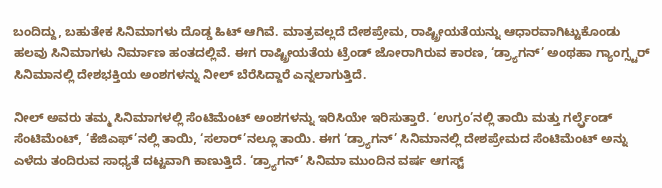ಬಂದಿದ್ದು, ಬಹುತೇಕ ಸಿನಿಮಾಗಳು ದೊಡ್ಡ ಹಿಟ್ ಆಗಿವೆ. ಮಾತ್ರವಲ್ಲದೆ ದೇಶಪ್ರೇಮ, ರಾಷ್ಟ್ರೀಯತೆಯನ್ನು ಆಧಾರವಾಗಿಟ್ಟುಕೊಂಡು ಹಲವು ಸಿನಿಮಾಗಳು ನಿರ್ಮಾಣ ಹಂತದಲ್ಲಿವೆ. ಈಗ ರಾಷ್ಟ್ರೀಯತೆಯ ಟ್ರೆಂಡ್ ಜೋರಾಗಿರುವ ಕಾರಣ, ‘ಡ್ರ್ಯಾಗನ್’ ಅಂಥಹಾ ಗ್ಯಾಂಗ್ಸ್ಟರ್ ಸಿನಿಮಾನಲ್ಲಿ ದೇಶಭಕ್ತಿಯ ಅಂಶಗಳನ್ನು ನೀಲ್ ಬೆರೆಸಿದ್ದಾರೆ ಎನ್ನಲಾಗುತ್ತಿದೆ.

ನೀಲ್ ಅವರು ತಮ್ಮ ಸಿನಿಮಾಗಳಲ್ಲಿ ಸೆಂಟಿಮೆಂಟ್ ಅಂಶಗಳನ್ನು ಇರಿಸಿಯೇ ಇರಿಸುತ್ತಾರೆ. ‘ಉಗ್ರಂ’ನಲ್ಲಿ ತಾಯಿ ಮತ್ತು ಗರ್ಲ್ಫ್ರೆಂಡ್ ಸೆಂಟಿಮೆಂಟ್, ‘ಕೆಜಿಎಫ್’ನಲ್ಲಿ ತಾಯಿ, ‘ಸಲಾರ್’ನಲ್ಲೂ ತಾಯಿ. ಈಗ ‘ಡ್ರ್ಯಾಗನ್’ ಸಿನಿಮಾನಲ್ಲಿ ದೇಶಪ್ರೇಮದ ಸೆಂಟಿಮೆಂಟ್ ಅನ್ನು ಎಳೆದು ತಂದಿರುವ ಸಾಧ್ಯತೆ ದಟ್ಟವಾಗಿ ಕಾಣುತ್ತಿದೆ. ‘ಡ್ರ್ಯಾಗನ್’ ಸಿನಿಮಾ ಮುಂದಿನ ವರ್ಷ ಆಗಸ್ಟ್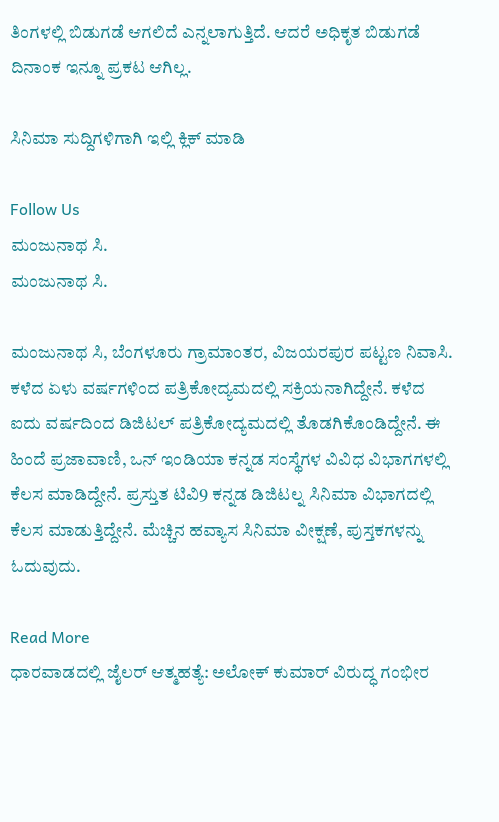ತಿಂಗಳಲ್ಲಿ ಬಿಡುಗಡೆ ಆಗಲಿದೆ ಎನ್ನಲಾಗುತ್ತಿದೆ. ಆದರೆ ಅಧಿಕೃತ ಬಿಡುಗಡೆ ದಿನಾಂಕ ಇನ್ನೂ ಪ್ರಕಟ ಆಗಿಲ್ಲ.

ಸಿನಿಮಾ ಸುದ್ದಿಗಳಿಗಾಗಿ ಇಲ್ಲಿ ಕ್ಲಿಕ್ ಮಾಡಿ

Follow Us
ಮಂಜುನಾಥ ಸಿ.
ಮಂಜುನಾಥ ಸಿ.

ಮಂಜುನಾಥ ಸಿ, ಬೆಂಗಳೂರು ಗ್ರಾಮಾಂತರ, ವಿಜಯರಪುರ ಪಟ್ಟಣ ನಿವಾಸಿ. ಕಳೆದ ಏಳು ವರ್ಷಗಳಿಂದ ಪತ್ರಿಕೋದ್ಯಮದಲ್ಲಿ ಸಕ್ರಿಯನಾಗಿದ್ದೇನೆ. ಕಳೆದ ಐದು ವರ್ಷದಿಂದ ಡಿಜಿಟಲ್ ಪತ್ರಿಕೋದ್ಯಮದಲ್ಲಿ ತೊಡಗಿಕೊಂಡಿದ್ದೇನೆ. ಈ ಹಿಂದೆ ಪ್ರಜಾವಾಣಿ, ಒನ್ ಇಂಡಿಯಾ ಕನ್ನಡ ಸಂಸ್ಥೆಗಳ ವಿವಿಧ ವಿಭಾಗಗಳಲ್ಲಿ ಕೆಲಸ ಮಾಡಿದ್ದೇನೆ. ಪ್ರಸ್ತುತ ಟಿವಿ9 ಕನ್ನಡ ಡಿಜಿಟಲ್ನ ಸಿನಿಮಾ ವಿಭಾಗದಲ್ಲಿ ಕೆಲಸ ಮಾಡುತ್ತಿದ್ದೇನೆ. ಮೆಚ್ಚಿನ ಹವ್ಯಾಸ ಸಿನಿಮಾ ವೀಕ್ಷಣೆ, ಪುಸ್ತಕಗಳನ್ನು ಓದುವುದು.

Read More
ಧಾರವಾಡದಲ್ಲಿ ಜೈಲರ್ ಆತ್ಮಹತ್ಯೆ: ಅಲೋಕ್ ಕುಮಾರ್ ವಿರುದ್ಧ ಗಂಭೀರ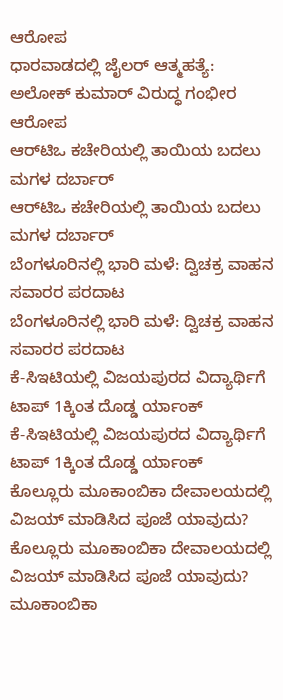ಆರೋಪ
ಧಾರವಾಡದಲ್ಲಿ ಜೈಲರ್ ಆತ್ಮಹತ್ಯೆ: ಅಲೋಕ್ ಕುಮಾರ್ ವಿರುದ್ಧ ಗಂಭೀರ ಆರೋಪ
ಆರ್‌ಟಿಒ ಕಚೇರಿಯಲ್ಲಿ ತಾಯಿಯ ಬದಲು ಮಗಳ ದರ್ಬಾರ್
ಆರ್‌ಟಿಒ ಕಚೇರಿಯಲ್ಲಿ ತಾಯಿಯ ಬದಲು ಮಗಳ ದರ್ಬಾರ್
ಬೆಂಗಳೂರಿನಲ್ಲಿ ಭಾರಿ ಮಳೆ: ದ್ವಿಚಕ್ರ ವಾಹನ ಸವಾರರ ಪರದಾಟ
ಬೆಂಗಳೂರಿನಲ್ಲಿ ಭಾರಿ ಮಳೆ: ದ್ವಿಚಕ್ರ ವಾಹನ ಸವಾರರ ಪರದಾಟ
ಕೆ-ಸಿಇಟಿಯಲ್ಲಿ ವಿಜಯಪುರದ ವಿದ್ಯಾರ್ಥಿಗೆ ಟಾಪ್ 1ಕ್ಕಿಂತ ದೊಡ್ಡ ರ್ಯಾಂಕ್
ಕೆ-ಸಿಇಟಿಯಲ್ಲಿ ವಿಜಯಪುರದ ವಿದ್ಯಾರ್ಥಿಗೆ ಟಾಪ್ 1ಕ್ಕಿಂತ ದೊಡ್ಡ ರ್ಯಾಂಕ್
ಕೊಲ್ಲೂರು ಮೂಕಾಂಬಿಕಾ ದೇವಾಲಯದಲ್ಲಿ ವಿಜಯ್ ಮಾಡಿಸಿದ ಪೂಜೆ ಯಾವುದು?
ಕೊಲ್ಲೂರು ಮೂಕಾಂಬಿಕಾ ದೇವಾಲಯದಲ್ಲಿ ವಿಜಯ್ ಮಾಡಿಸಿದ ಪೂಜೆ ಯಾವುದು?
ಮೂಕಾಂಬಿಕಾ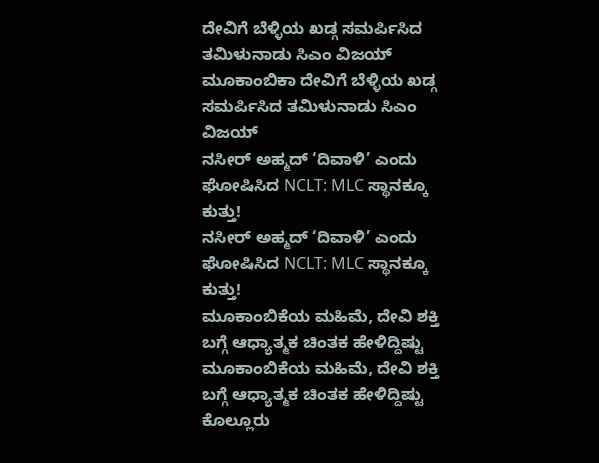ದೇವಿಗೆ ಬೆಳ್ಳಿಯ ಖಡ್ಗ ಸಮರ್ಪಿಸಿದ ತಮಿಳುನಾಡು ಸಿಎಂ ವಿಜಯ್
ಮೂಕಾಂಬಿಕಾ ದೇವಿಗೆ ಬೆಳ್ಳಿಯ ಖಡ್ಗ ಸಮರ್ಪಿಸಿದ ತಮಿಳುನಾಡು ಸಿಎಂ ವಿಜಯ್
ನಸೀರ್ ಅಹ್ಮದ್‌ ‘ದಿವಾಳಿ’ ಎಂದು ಘೋಷಿಸಿದ NCLT: MLC ಸ್ಥಾನಕ್ಕೂ ಕುತ್ತು!
ನಸೀರ್ ಅಹ್ಮದ್‌ ‘ದಿವಾಳಿ’ ಎಂದು ಘೋಷಿಸಿದ NCLT: MLC ಸ್ಥಾನಕ್ಕೂ ಕುತ್ತು!
ಮೂಕಾಂಬಿಕೆಯ ಮಹಿಮೆ, ದೇವಿ ಶಕ್ತಿ ಬಗ್ಗೆ ಆಧ್ಯಾತ್ಮಕ ಚಿಂತಕ ಹೇಳಿದ್ದಿಷ್ಟು
ಮೂಕಾಂಬಿಕೆಯ ಮಹಿಮೆ, ದೇವಿ ಶಕ್ತಿ ಬಗ್ಗೆ ಆಧ್ಯಾತ್ಮಕ ಚಿಂತಕ ಹೇಳಿದ್ದಿಷ್ಟು
ಕೊಲ್ಲೂರು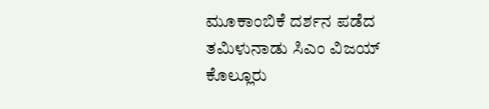ಮೂಕಾಂಬಿಕೆ ದರ್ಶನ ಪಡೆದ ತಮಿಳುನಾಡು ಸಿಎಂ ವಿಜಯ್
ಕೊಲ್ಲೂರು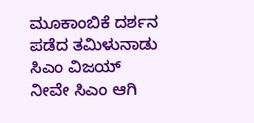ಮೂಕಾಂಬಿಕೆ ದರ್ಶನ ಪಡೆದ ತಮಿಳುನಾಡು ಸಿಎಂ ವಿಜಯ್
ನೀವೇ ಸಿಎಂ ಆಗಿ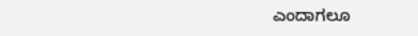ಎಂದಾಗಲೂ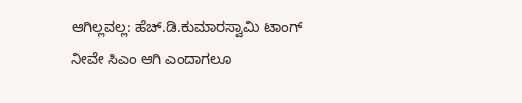ಆಗಿಲ್ಲವಲ್ಲ: ಹೆಚ್.ಡಿ.ಕುಮಾರಸ್ವಾಮಿ ಟಾಂಗ್
ನೀವೇ ಸಿಎಂ ಆಗಿ ಎಂದಾಗಲೂ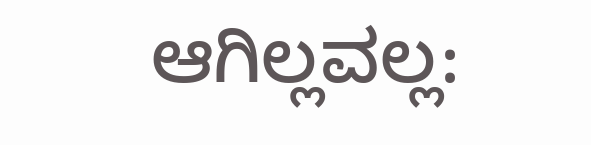ಆಗಿಲ್ಲವಲ್ಲ: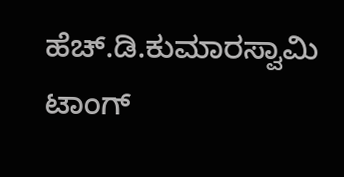ಹೆಚ್.ಡಿ.ಕುಮಾರಸ್ವಾಮಿ ಟಾಂಗ್